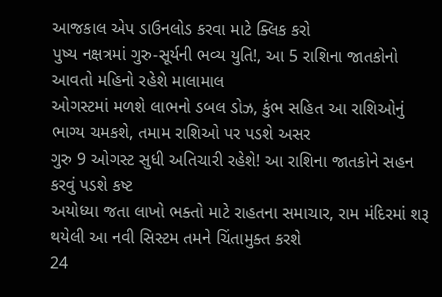આજકાલ એપ ડાઉનલોડ કરવા માટે ક્લિક કરો
પુષ્ય નક્ષત્રમાં ગુરુ-સૂર્યની ભવ્ય યુતિ!, આ 5 રાશિના જાતકોનો આવતો મહિનો રહેશે માલામાલ
ઓગસ્ટમાં મળશે લાભનો ડબલ ડોઝ, કુંભ સહિત આ રાશિઓનું ભાગ્ય ચમકશે, તમામ રાશિઓ પર પડશે અસર
ગુરુ 9 ઓગસ્ટ સુધી અતિચારી રહેશે! આ રાશિના જાતકોને સહન કરવું પડશે કષ્ટ
અયોધ્યા જતા લાખો ભક્તો માટે રાહતના સમાચાર, રામ મંદિરમાં શરૂ થયેલી આ નવી સિસ્ટમ તમને ચિંતામુક્ત કરશે
24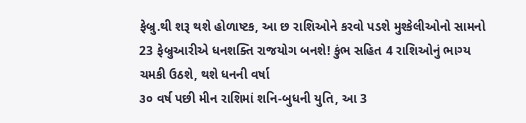ફેબ્રુ.થી શરૂ થશે હોળાષ્ટક, આ છ રાશિઓને કરવો પડશે મુશ્કેલીઓનો સામનો
23 ફેબ્રુઆરીએ ધનશક્તિ રાજયોગ બનશે! કુંભ સહિત 4 રાશિઓનું ભાગ્ય ચમકી ઉઠશે, થશે ધનની વર્ષા
૩૦ વર્ષ પછી મીન રાશિમાં શનિ-બુધની યુતિ, આ 3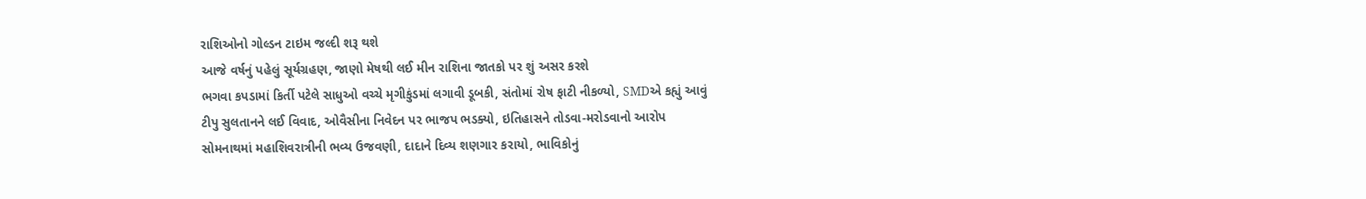રાશિઓનો ગોલ્ડન ટાઇમ જલ્દી શરૂ થશે
આજે વર્ષનું પહેલું સૂર્યગ્રહણ, જાણો મેષથી લઈ મીન રાશિના જાતકો પર શું અસર કરશે
ભગવા કપડામાં કિર્તી પટેલે સાધુઓ વચ્ચે મૃગીકુંડમાં લગાવી ડૂબકી, સંતોમાં રોષ ફાટી નીકળ્યો, SMDએ કહ્યું આવું
ટીપુ સુલતાનને લઈ વિવાદ, ઓવૈસીના નિવેદન પર ભાજપ ભડક્યો, ઇતિહાસને તોડવા-મરોડવાનો આરોપ
સોમનાથમાં મહાશિવરાત્રીની ભવ્ય ઉજવણી, દાદાને દિવ્ય શણગાર કરાયો, ભાવિકોનું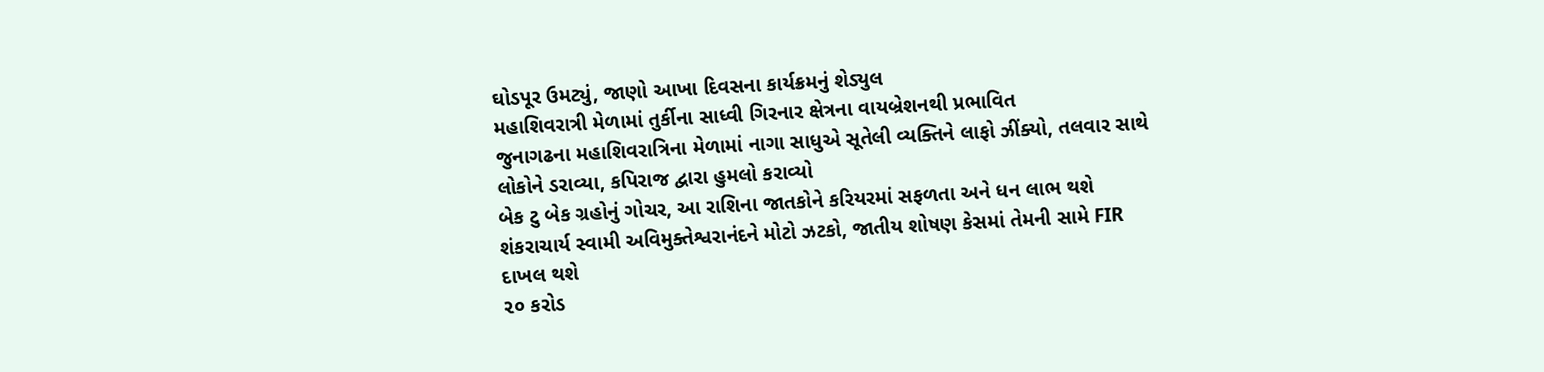ઘોડપૂર ઉમટ્યું, જાણો આખા દિવસના કાર્યક્રમનું શેડ્યુલ
મહાશિવરાત્રી મેળામાં તુર્કીના સાધ્વી ગિરનાર ક્ષેત્રના વાયબ્રેશનથી પ્રભાવિત
જુનાગઢના મહાશિવરાત્રિના મેળામાં નાગા સાધુએ સૂતેલી વ્યક્તિને લાફો ઝીંક્યો, તલવાર સાથે લોકોને ડરાવ્યા, કપિરાજ દ્વારા હુમલો કરાવ્યો
બેક ટુ બેક ગ્રહોનું ગોચર, આ રાશિના જાતકોને કરિયરમાં સફળતા અને ધન લાભ થશે
શંકરાચાર્ય સ્વામી અવિમુક્તેશ્વરાનંદને મોટો ઝટકો, જાતીય શોષણ કેસમાં તેમની સામે FIR દાખલ થશે
૨૦ કરોડ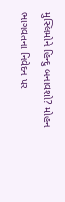મુસ્લિમોને હિન્દુ બનાવશો? મોહન ભાગવતના નિવેદન પર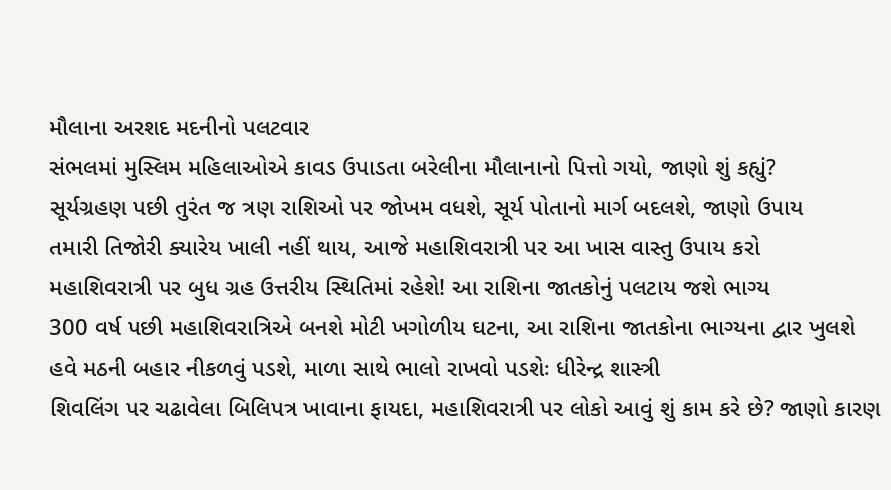મૌલાના અરશદ મદનીનો પલટવાર
સંભલમાં મુસ્લિમ મહિલાઓએ કાવડ ઉપાડતા બરેલીના મૌલાનાનો પિત્તો ગયો, જાણો શું કહ્યું?
સૂર્યગ્રહણ પછી તુરંત જ ત્રણ રાશિઓ પર જોખમ વધશે, સૂર્ય પોતાનો માર્ગ બદલશે, જાણો ઉપાય
તમારી તિજોરી ક્યારેય ખાલી નહીં થાય, આજે મહાશિવરાત્રી પર આ ખાસ વાસ્તુ ઉપાય કરો
મહાશિવરાત્રી પર બુધ ગ્રહ ઉત્તરીય સ્થિતિમાં રહેશે! આ રાશિના જાતકોનું પલટાય જશે ભાગ્ય
300 વર્ષ પછી મહાશિવરાત્રિએ બનશે મોટી ખગોળીય ઘટના, આ રાશિના જાતકોના ભાગ્યના દ્વાર ખુલશે
હવે મઠની બહાર નીકળવું પડશે, માળા સાથે ભાલો રાખવો પડશેઃ ધીરેન્દ્ર શાસ્ત્રી
શિવલિંગ પર ચઢાવેલા બિલિપત્ર ખાવાના ફાયદા, મહાશિવરાત્રી પર લોકો આવું શું કામ કરે છે? જાણો કારણ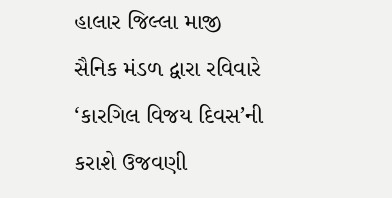હાલાર જિલ્લા માજી સૈનિક મંડળ દ્વારા રવિવારે ‘કારગિલ વિજય દિવસ’ની કરાશે ઉજવણી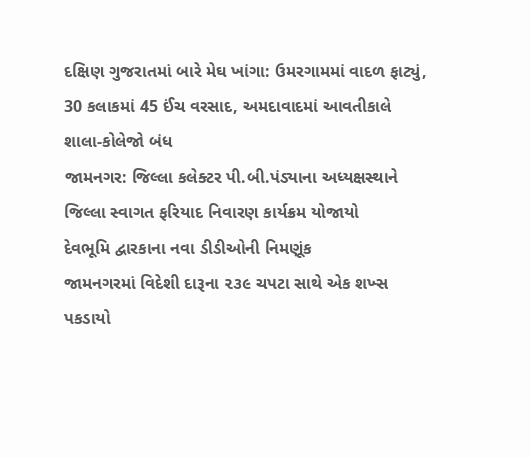દક્ષિણ ગુજરાતમાં બારે મેઘ ખાંગા: ઉમરગામમાં વાદળ ફાટ્યું, 30 કલાકમાં 45 ઈંચ વરસાદ, અમદાવાદમાં આવતીકાલે શાલા-કોલેજો બંધ
જામનગર: જિલ્લા કલેક્ટર પી.બી.પંડ્યાના અધ્યક્ષસ્થાને જિલ્લા સ્વાગત ફરિયાદ નિવારણ કાર્યક્રમ યોજાયો
દેવભૂમિ દ્વારકાના નવા ડીડીઓની નિમણૂંક
જામનગરમાં વિદેશી દારૂના ૨૩૯ ચપટા સાથે એક શખ્સ પકડાયો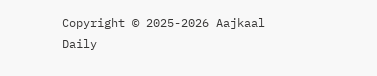Copyright © 2025-2026 Aajkaal Daily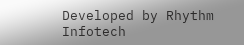Developed by Rhythm Infotech